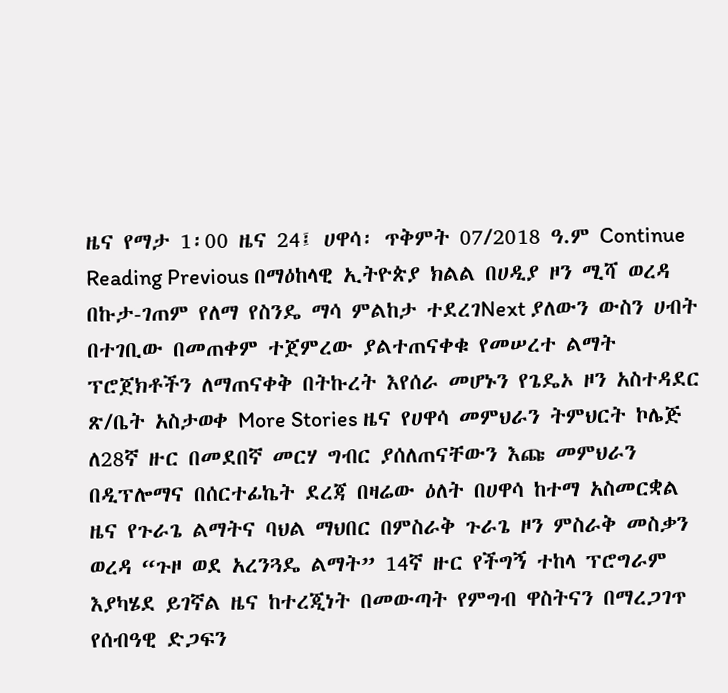ዜና የማታ 1፡00 ዜና 24፤ ሀዋሳ፡ ጥቅምት 07/2018 ዓ.ም Continue Reading Previous በማዕከላዊ ኢትዮጵያ ክልል በሀዲያ ዞን ሚሻ ወረዳ በኩታ-ገጠም የለማ የስንዴ ማሳ ምልከታ ተደረገNext ያለውን ውስን ሀብት በተገቢው በመጠቀም ተጀምረው ያልተጠናቀቁ የመሠረተ ልማት ፕሮጀክቶችን ለማጠናቀቅ በትኩረት እየሰራ መሆኑን የጌዴኦ ዞን አስተዳደር ጽ/ቤት አስታወቀ More Stories ዜና የሀዋሳ መምህራን ትምህርት ኮሌጅ ለ28ኛ ዙር በመደበኛ መርሃ ግብር ያሰለጠናቸውን እጩ መምህራን በዲፕሎማና በሰርተፊኬት ደረጃ በዛሬው ዕለት በሀዋሳ ከተማ አስመርቋል ዜና የጉራጌ ልማትና ባህል ማህበር በምስራቅ ጉራጌ ዞን ምስራቅ መስቃን ወረዳ “ጉዞ ወደ አረንጓዴ ልማት” 14ኛ ዙር የችግኝ ተከላ ፕሮግራም እያካሄደ ይገኛል ዜና ከተረጂነት በመውጣት የምግብ ዋስትናን በማረጋገጥ የሰብዓዊ ድጋፍን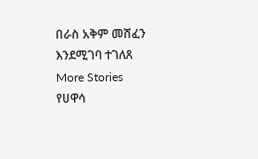በራስ አቅም መሸፈን እንደሚገባ ተገለጸ
More Stories
የሀዋሳ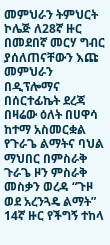መምህራን ትምህርት ኮሌጅ ለ28ኛ ዙር በመደበኛ መርሃ ግብር ያሰለጠናቸውን እጩ መምህራን በዲፕሎማና በሰርተፊኬት ደረጃ በዛሬው ዕለት በሀዋሳ ከተማ አስመርቋል
የጉራጌ ልማትና ባህል ማህበር በምስራቅ ጉራጌ ዞን ምስራቅ መስቃን ወረዳ “ጉዞ ወደ አረንጓዴ ልማት” 14ኛ ዙር የችግኝ ተከላ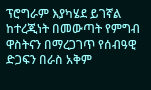ፕሮግራም እያካሄደ ይገኛል
ከተረጂነት በመውጣት የምግብ ዋስትናን በማረጋገጥ የሰብዓዊ ድጋፍን በራስ አቅም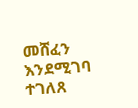መሸፈን እንደሚገባ ተገለጸ